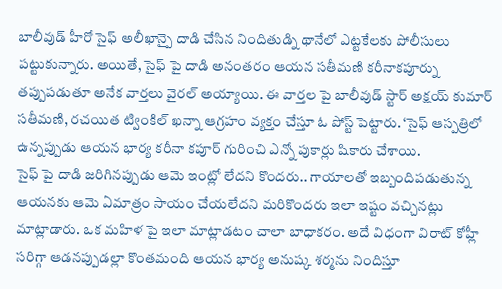బాలీవుడ్ హీరో సైఫ్ అలీఖాన్పై దాడి చేసిన నిందితుడ్ని థానేలో ఎట్టకేలకు పోలీసులు పట్టుకున్నారు. అయితే, సైఫ్ పై దాడి అనంతరం ఆయన సతీమణి కరీనాకపూర్ను తప్పుపడుతూ అనేక వార్తలు వైరల్ అయ్యాయి. ఈ వార్తల పై బాలీవుడ్ స్టార్ అక్షయ్ కుమార్ సతీమణి, రచయిత ట్వింకిల్ ఖన్నా ఆగ్రహం వ్యక్తం చేస్తూ ఓ పోస్ట్ పెట్టారు. ‘సైఫ్ ఆస్పత్రిలో ఉన్నప్పుడు ఆయన భార్య కరీనా కపూర్ గురించి ఎన్నో పుకార్లు షికారు చేశాయి.
సైఫ్ పై దాడి జరిగినప్పుడు ఆమె ఇంట్లో లేదని కొందరు.. గాయాలతో ఇబ్బందిపడుతున్న ఆయనకు ఆమె ఏమాత్రం సాయం చేయలేదని మరికొందరు ఇలా ఇష్టం వచ్చినట్లు మాట్లాడారు. ఒక మహిళ పై ఇలా మాట్లాడటం చాలా బాధాకరం. అదే విధంగా విరాట్ కోహ్లీ సరిగ్గా ఆడనప్పుడల్లా కొంతమంది ఆయన భార్య అనుష్క శర్మను నిందిస్తూ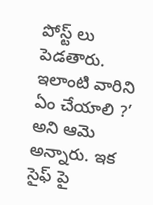పోస్ట్ లు పెడతారు.
ఇలాంటి వారిని ఏం చేయాలి ?’ అని ఆమె అన్నారు. ఇక సైఫ్ పై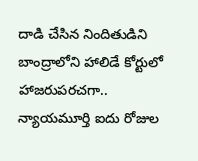దాడి చేసిన నిందితుడిని బాంద్రాలోని హాలిడే కోర్టులో హాజరుపరచగా.. న్యాయమూర్తి ఐదు రోజుల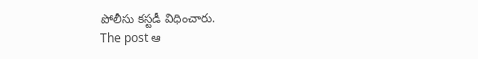పోలీసు కస్టడీ విధించారు.
The post ఆ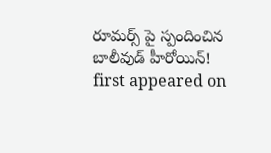రూమర్స్ పై స్పందించిన బాలీవుడ్ హీరోయిన్! first appeared on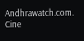Andhrawatch.com.
Cine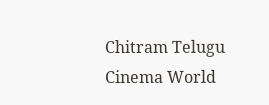Chitram Telugu Cinema World